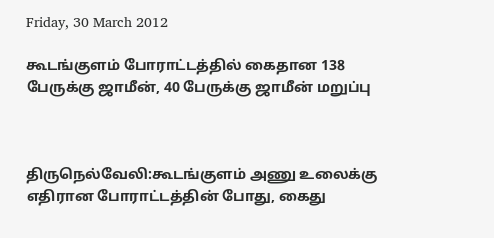Friday, 30 March 2012

கூடங்குளம் போராட்டத்தில் கைதான 138 பேருக்கு ஜாமீன், 40 பேருக்கு ஜாமீன் மறுப்பு



திருநெல்வேலி:கூடங்குளம் அணு உலைக்கு எதிரான போராட்டத்தின் போது, கைது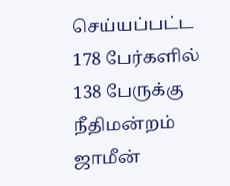செய்யப்பட்ட 178 பேர்களில் 138 பேருக்கு நீதிமன்றம் ஜாமீன்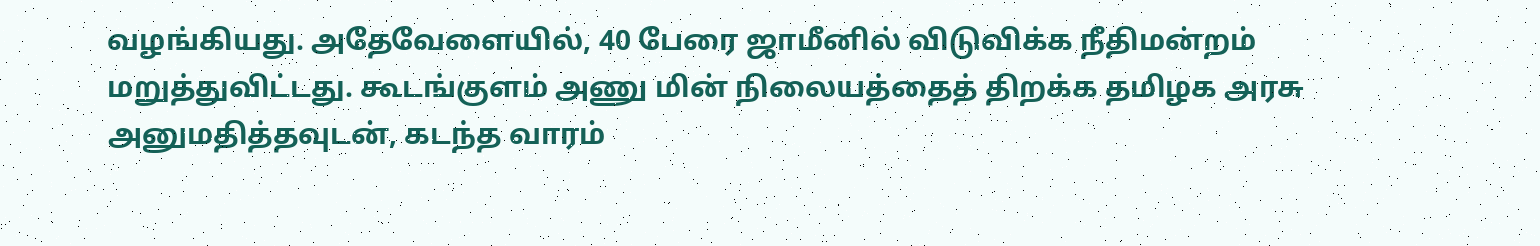வழங்கியது. அதேவேளையில், 40 பேரை ஜாமீனில் விடுவிக்க நீதிமன்றம் மறுத்துவிட்டது. கூடங்குளம் அணு மின் நிலையத்தைத் திறக்க தமிழக அரசு அனுமதித்தவுடன், கடந்த வாரம்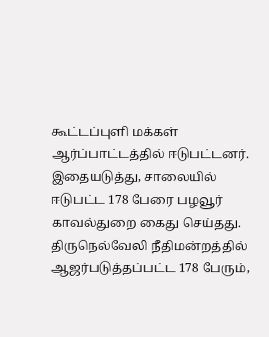கூட்டப்புளி மக்கள் ஆர்ப்பாட்டத்தில் ஈடுபட்டனர். இதையடுத்து, சாலையில் ஈடுபட்ட 178 பேரை பழவூர் காவல்துறை கைது செய்தது. திருநெல்வேலி நீதிமன்றத்தில் ஆஜர்படுத்தப்பட்ட 178 பேரும்,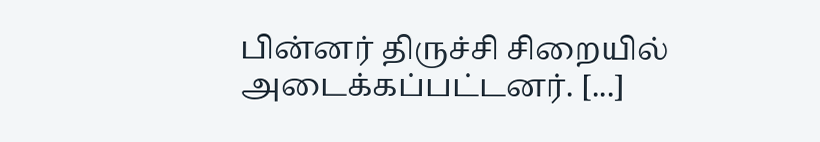பின்னர் திருச்சி சிறையில் அடைக்கப்பட்டனர். [...]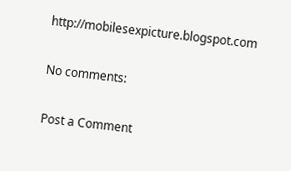http://mobilesexpicture.blogspot.com

No comments:

Post a Comment